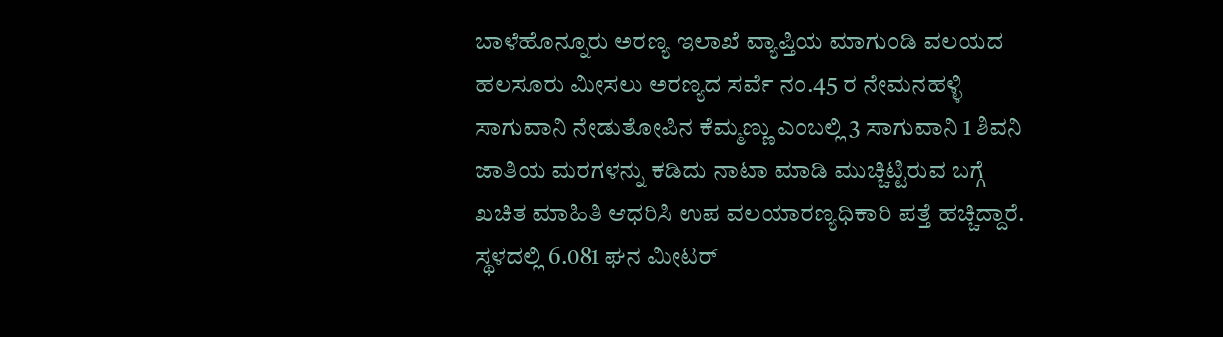ಬಾಳೆಹೊನ್ನೂರು ಅರಣ್ಯ ಇಲಾಖೆ ವ್ಯಾಪ್ತಿಯ ಮಾಗುಂಡಿ ವಲಯದ ಹಲಸೂರು ಮೀಸಲು ಅರಣ್ಯದ ಸರ್ವೆ ನಂ.45 ರ ನೇಮನಹಳ್ಳಿ ಸಾಗುವಾನಿ ನೇಡುತೋಪಿನ ಕೆಮ್ಮಣ್ಣು ಎಂಬಲ್ಲಿ 3 ಸಾಗುವಾನಿ 1 ಶಿವನಿ ಜಾತಿಯ ಮರಗಳನ್ನು ಕಡಿದು ನಾಟಾ ಮಾಡಿ ಮುಚ್ಚಿಟ್ಟಿರುವ ಬಗ್ಗೆ ಖಚಿತ ಮಾಹಿತಿ ಆಧರಿಸಿ ಉಪ ವಲಯಾರಣ್ಯಧಿಕಾರಿ ಪತ್ತೆ ಹಚ್ಚಿದ್ದಾರೆ. ಸ್ಥಳದಲ್ಲಿ 6.081 ಘನ ಮೀಟರ್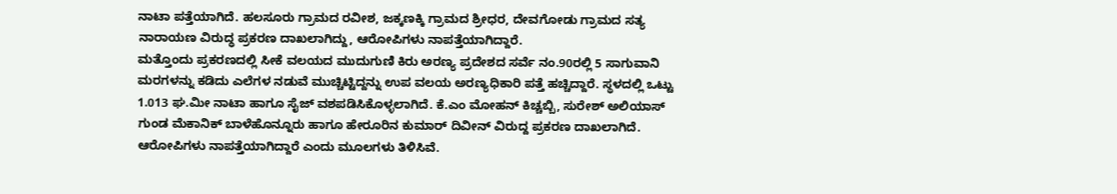ನಾಟಾ ಪತ್ತೆಯಾಗಿದೆ. ಹಲಸೂರು ಗ್ರಾಮದ ರವೀಶ, ಜಕ್ಕಣಕ್ಕಿ ಗ್ರಾಮದ ಶ್ರೀಧರ, ದೇವಗೋಡು ಗ್ರಾಮದ ಸತ್ಯ ನಾರಾಯಣ ವಿರುದ್ಧ ಪ್ರಕರಣ ದಾಖಲಾಗಿದ್ದು, ಆರೋಪಿಗಳು ನಾಪತ್ತೆಯಾಗಿದ್ದಾರೆ.
ಮತ್ತೊಂದು ಪ್ರಕರಣದಲ್ಲಿ ಸೀಕೆ ವಲಯದ ಮುದುಗುಣಿ ಕಿರು ಅರಣ್ಯ ಪ್ರದೇಶದ ಸರ್ವೆ ನಂ.90ರಲ್ಲಿ 5 ಸಾಗುವಾನಿ ಮರಗಳನ್ನು ಕಡಿದು ಎಲೆಗಳ ನಡುವೆ ಮುಚ್ಚಿಟ್ಟಿದ್ದನ್ನು ಉಪ ವಲಯ ಅರಣ್ಯಧಿಕಾರಿ ಪತ್ತೆ ಹಚ್ಚಿದ್ದಾರೆ. ಸ್ಥಳದಲ್ಲಿ ಒಟ್ಟು 1.013 ಘ.ಮೀ ನಾಟಾ ಹಾಗೂ ಸೈಜ್ ವಶಪಡಿಸಿಕೊಳ್ಳಲಾಗಿದೆ. ಕೆ.ಎಂ ಮೋಹನ್ ಕಿಚ್ಚಬ್ಬಿ, ಸುರೇಶ್ ಅಲಿಯಾಸ್ ಗುಂಡ ಮೆಕಾನಿಕ್ ಬಾಳೆಹೊನ್ನೂರು ಹಾಗೂ ಹೇರೂರಿನ ಕುಮಾರ್ ದಿವೀನ್ ವಿರುದ್ದ ಪ್ರಕರಣ ದಾಖಲಾಗಿದೆ. ಆರೋಪಿಗಳು ನಾಪತ್ತೆಯಾಗಿದ್ದಾರೆ ಎಂದು ಮೂಲಗಳು ತಿಳಿಸಿವೆ.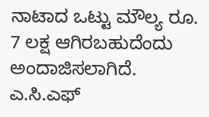ನಾಟಾದ ಒಟ್ಟು ಮೌಲ್ಯ ರೂ. 7 ಲಕ್ಷ ಆಗಿರಬಹುದೆಂದು ಅಂದಾಜಿಸಲಾಗಿದೆ. ಎ.ಸಿ.ಎಫ್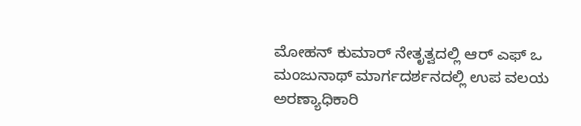ಮೋಹನ್ ಕುಮಾರ್ ನೇತೃತ್ವದಲ್ಲಿ ಆರ್ ಎಫ್ ಒ ಮಂಜುನಾಥ್ ಮಾರ್ಗದರ್ಶನದಲ್ಲಿ ಉಪ ವಲಯ ಅರಣ್ಯಾಧಿಕಾರಿ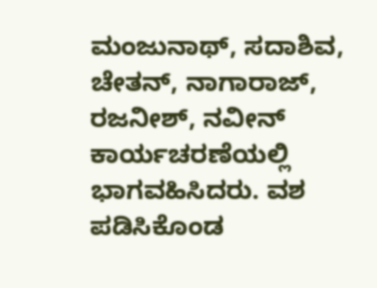ಮಂಜುನಾಥ್, ಸದಾಶಿವ, ಚೇತನ್, ನಾಗಾರಾಜ್, ರಜನೀಶ್, ನವೀನ್ ಕಾರ್ಯಚರಣೆಯಲ್ಲಿ ಭಾಗವಹಿಸಿದರು. ವಶ ಪಡಿಸಿಕೊಂಡ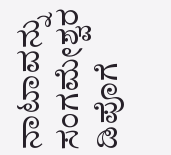ನಾಟಾವನ್ನು ಸಂಗಮೇಶ್ವರ ಡಿಪೊಗೆ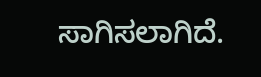ಸಾಗಿಸಲಾಗಿದೆ.